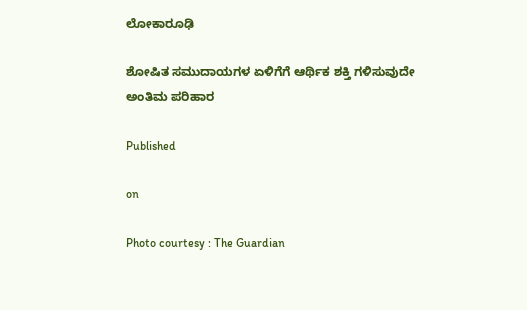ಲೋಕಾರೂಢಿ

ಶೋಷಿತ ಸಮುದಾಯಗಳ ಏಳಿಗೆಗೆ ಆರ್ಥಿಕ ಶಕ್ತಿ ಗಳಿಸುವುದೇ ಅಂತಿಮ ಪರಿಹಾರ

Published

on

Photo courtesy : The Guardian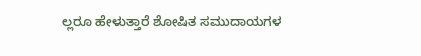ಲ್ಲರೂ ಹೇಳುತ್ತಾರೆ ಶೋಷಿತ ಸಮುದಾಯಗಳ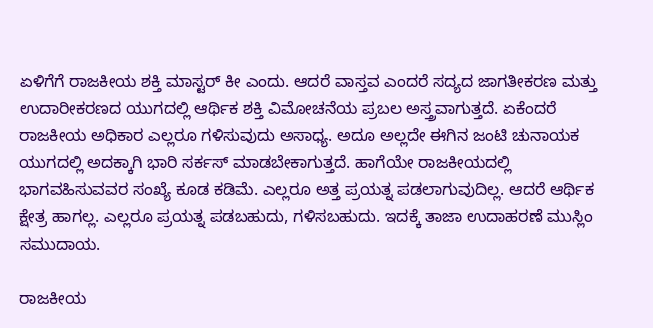ಏಳಿಗೆಗೆ ರಾಜಕೀಯ ಶಕ್ತಿ ಮಾಸ್ಟರ್ ಕೀ ಎಂದು. ಆದರೆ ವಾಸ್ತವ ಎಂದರೆ ಸದ್ಯದ ಜಾಗತೀಕರಣ ಮತ್ತು ಉದಾರೀಕರಣದ ಯುಗದಲ್ಲಿ ಆರ್ಥಿಕ ಶಕ್ತಿ ವಿಮೋಚನೆಯ ಪ್ರಬಲ ಅಸ್ತ್ರವಾಗುತ್ತದೆ. ಏಕೆಂದರೆ ರಾಜಕೀಯ ಅಧಿಕಾರ ಎಲ್ಲರೂ ಗಳಿಸುವುದು ಅಸಾಧ್ಯ. ಅದೂ ಅಲ್ಲದೇ ಈಗಿನ ಜಂಟಿ ಚುನಾಯಕ ಯುಗದಲ್ಲಿ ಅದಕ್ಕಾಗಿ ಭಾರಿ ಸರ್ಕಸ್ ಮಾಡಬೇಕಾಗುತ್ತದೆ. ಹಾಗೆಯೇ ರಾಜಕೀಯದಲ್ಲಿ ಭಾಗವಹಿಸುವವರ ಸಂಖ್ಯೆ ಕೂಡ ಕಡಿಮೆ. ಎಲ್ಲರೂ ಅತ್ತ ಪ್ರಯತ್ನ ಪಡಲಾಗುವುದಿಲ್ಲ. ಆದರೆ ಆರ್ಥಿಕ ಕ್ಷೇತ್ರ ಹಾಗಲ್ಲ. ಎಲ್ಲರೂ ಪ್ರಯತ್ನ ಪಡಬಹುದು, ಗಳಿಸಬಹುದು. ಇದಕ್ಕೆ ತಾಜಾ ಉದಾಹರಣೆ ಮುಸ್ಲಿಂ ಸಮುದಾಯ.

ರಾಜಕೀಯ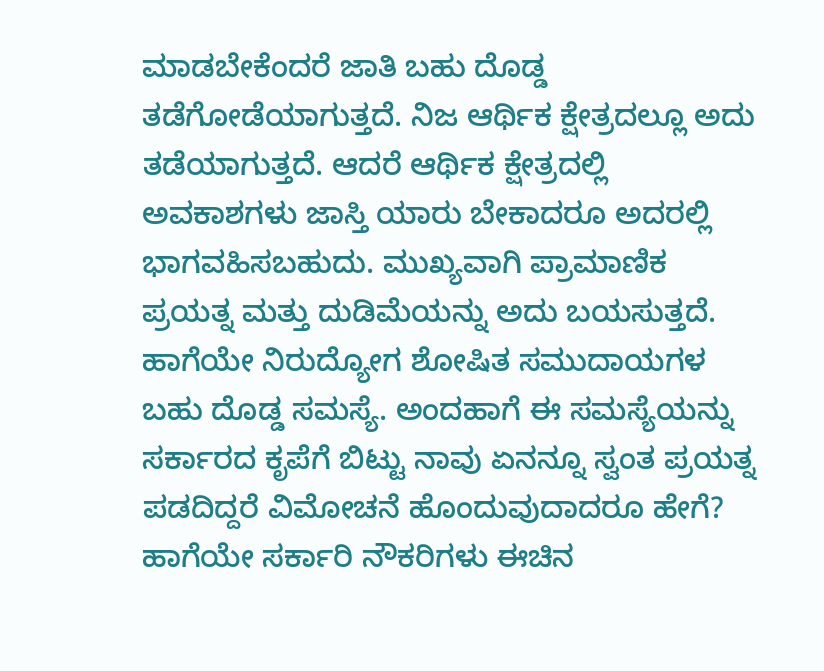ಮಾಡಬೇಕೆಂದರೆ ಜಾತಿ ಬಹು ದೊಡ್ಡ ತಡೆಗೋಡೆಯಾಗುತ್ತದೆ. ನಿಜ ಆರ್ಥಿಕ ಕ್ಷೇತ್ರದಲ್ಲೂ ಅದು ತಡೆಯಾಗುತ್ತದೆ. ಆದರೆ ಆರ್ಥಿಕ ಕ್ಷೇತ್ರದಲ್ಲಿ ಅವಕಾಶಗಳು ಜಾಸ್ತಿ ಯಾರು ಬೇಕಾದರೂ ಅದರಲ್ಲಿ ಭಾಗವಹಿಸಬಹುದು. ಮುಖ್ಯವಾಗಿ ಪ್ರಾಮಾಣಿಕ ಪ್ರಯತ್ನ ಮತ್ತು ದುಡಿಮೆಯನ್ನು ಅದು ಬಯಸುತ್ತದೆ. ಹಾಗೆಯೇ ನಿರುದ್ಯೋಗ ಶೋಷಿತ ಸಮುದಾಯಗಳ ಬಹು ದೊಡ್ಡ ಸಮಸ್ಯೆ. ಅಂದಹಾಗೆ ಈ ಸಮಸ್ಯೆಯನ್ನು ಸರ್ಕಾರದ ಕೃಪೆಗೆ ಬಿಟ್ಟು ನಾವು ಏನನ್ನೂ ಸ್ವಂತ ಪ್ರಯತ್ನ ಪಡದಿದ್ದರೆ ವಿಮೋಚನೆ ಹೊಂದುವುದಾದರೂ ಹೇಗೆ? ಹಾಗೆಯೇ ಸರ್ಕಾರಿ ನೌಕರಿಗಳು ಈಚಿನ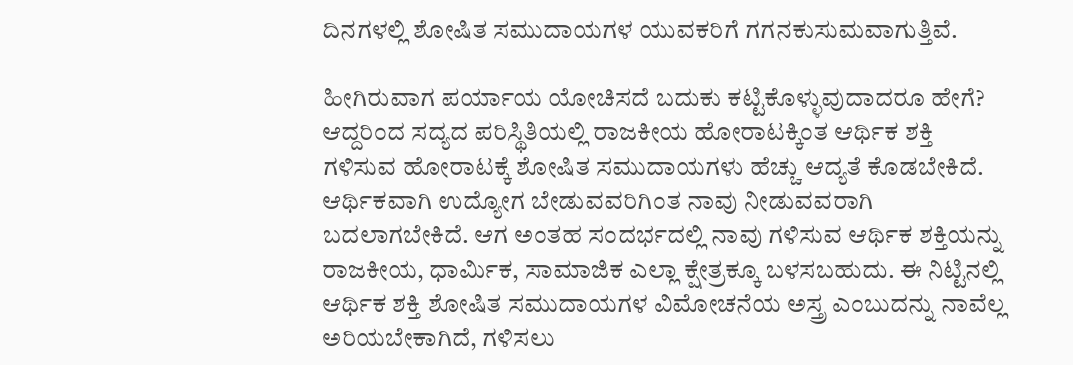ದಿನಗಳಲ್ಲಿ ಶೋಷಿತ ಸಮುದಾಯಗಳ ಯುವಕರಿಗೆ ಗಗನಕುಸುಮವಾಗುತ್ತಿವೆ.

ಹೀಗಿರುವಾಗ ಪರ್ಯಾಯ ಯೋಚಿಸದೆ ಬದುಕು ಕಟ್ಟಿಕೊಳ್ಳುವುದಾದರೂ ಹೇಗೆ? ಆದ್ದರಿಂದ ಸದ್ಯದ ಪರಿಸ್ಥಿತಿಯಲ್ಲಿ ರಾಜಕೀಯ ಹೋರಾಟಕ್ಕಿಂತ ಆರ್ಥಿಕ ಶಕ್ತಿ ಗಳಿಸುವ ಹೋರಾಟಕ್ಕೆ ಶೋಷಿತ ಸಮುದಾಯಗಳು ಹೆಚ್ಚು ಆದ್ಯತೆ ಕೊಡಬೇಕಿದೆ. ಆರ್ಥಿಕವಾಗಿ ಉದ್ಯೋಗ ಬೇಡುವವರಿಗಿಂತ ನಾವು ನೀಡುವವರಾಗಿ ಬದಲಾಗಬೇಕಿದೆ. ಆಗ ಅಂತಹ ಸಂದರ್ಭದಲ್ಲಿ ನಾವು ಗಳಿಸುವ ಆರ್ಥಿಕ ಶಕ್ತಿಯನ್ನು ರಾಜಕೀಯ, ಧಾರ್ಮಿಕ, ಸಾಮಾಜಿಕ ಎಲ್ಲಾ ಕ್ಷೇತ್ರಕ್ಕೂ ಬಳಸಬಹುದು. ಈ ನಿಟ್ಟಿನಲ್ಲಿ ಆರ್ಥಿಕ ಶಕ್ತಿ ಶೋಷಿತ ಸಮುದಾಯಗಳ ವಿಮೋಚನೆಯ ಅಸ್ತ್ರ ಎಂಬುದನ್ನು ನಾವೆಲ್ಲ ಅರಿಯಬೇಕಾಗಿದೆ, ಗಳಿಸಲು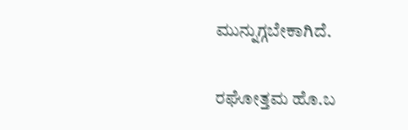ಮುನ್ನುಗ್ಗಬೇಕಾಗಿದೆ.

ರಘೋತ್ತಮ ಹೊ.ಬ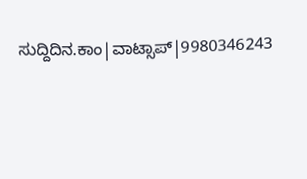ಸುದ್ದಿದಿನ.ಕಾಂ|ವಾಟ್ಸಾಪ್|9980346243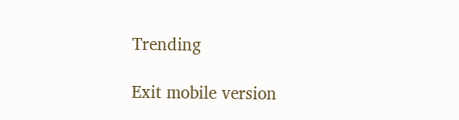Trending

Exit mobile version